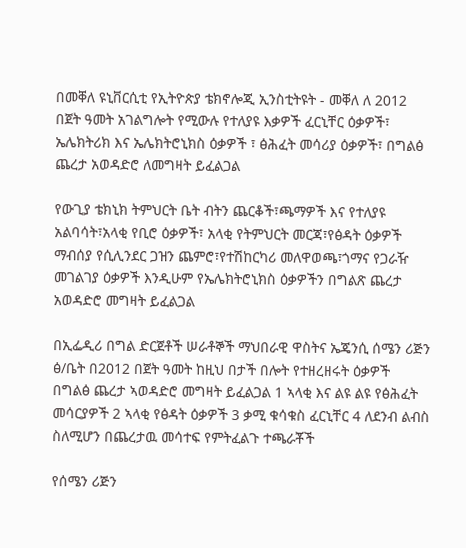በመቐለ ዩኒቨርሲቲ የኢትዮጵያ ቴክኖሎጂ ኢንስቲትዩት - መቐለ ለ 2012 በጀት ዓመት አገልግሎት የሚውሉ የተለያዩ እቃዎች ፈርኒቸር ዕቃዎች፣ ኤሌክትሪክ እና ኤሌክትሮኒክስ ዕቃዎች ፣ ፅሕፈት መሳሪያ ዕቃዎች፣ በግልፅ ጨረታ አወዳድሮ ለመግዛት ይፈልጋል

የውጊያ ቴክኒክ ትምህርት ቤት ብትን ጨርቆች፣ጫማዎች እና የተለያዩ አልባሳት፣አላቂ የቢሮ ዕቃዎች፣ አላቂ የትምህርት መርጃ፣የፅዳት ዕቃዎች ማብሰያ የሲሊንደር ጋዝን ጨምሮ፣የተሽከርካሪ መለዋወጫ፣ጎማና የጋራዥ መገልገያ ዕቃዎች እንዲሁም የኤሌክትሮኒክስ ዕቃዎችን በግልጽ ጨረታ አወዳድሮ መግዛት ይፈልጋል

በኢፌዲሪ በግል ድርጀቶች ሠራቶኞች ማህበራዊ ዋስትና ኤጄንሲ ሰሜን ሪጅን ፅ/ቤት በ2012 በጀት ዓመት ከዚህ በታች በሎት የተዘረዘሩት ዕቃዎች በግልፅ ጨረታ ኣወዳድሮ መግዛት ይፈልጋል 1 ኣላቂ እና ልዩ ልዩ የፅሕፈት መሳርያዎች 2 ኣላቂ የፅዳት ዕቃዎች 3 ቃሚ ቁሳቁስ ፈርኒቸር 4 ለደንብ ልብስ ስለሚሆን በጨረታዉ መሳተፍ የምትፈልጉ ተጫራቾች

የሰሜን ሪጅን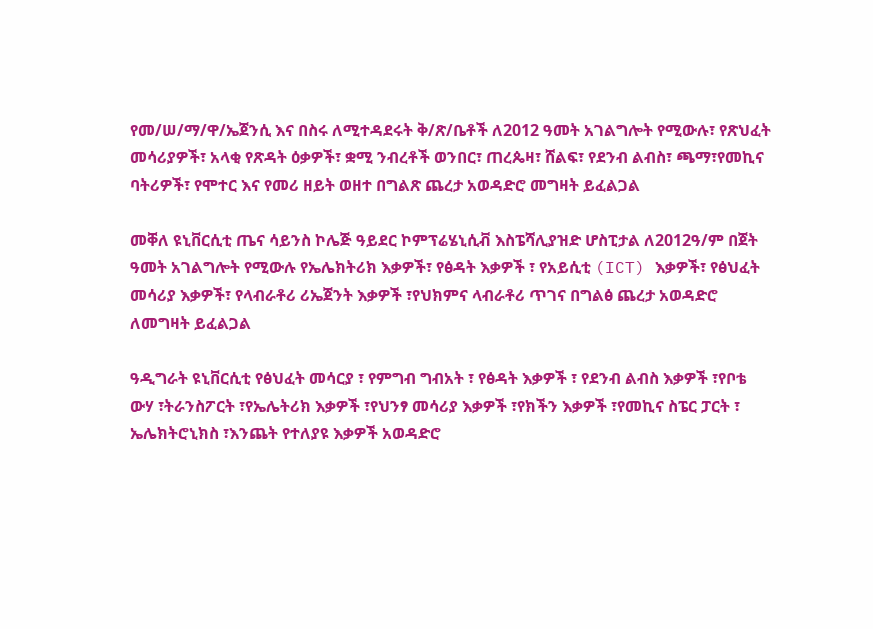የመ/ሠ/ማ/ዋ/ኤጀንሲ እና በስሩ ለሚተዳደሩት ቅ/ጽ/ቤቶች ለ2012 ዓመት አገልግሎት የሚውሉ፣ የጽህፈት መሳሪያዎች፣ አላቂ የጽዳት ዕቃዎች፣ ቋሚ ንብረቶች ወንበር፣ ጠረጴዛ፣ ሸልፍ፣ የደንብ ልብስ፣ ጫማ፣የመኪና ባትሪዎች፣ የሞተር እና የመሪ ዘይት ወዘተ በግልጽ ጨረታ አወዳድሮ መግዛት ይፈልጋል

መቐለ ዩኒቨርሲቲ ጤና ሳይንስ ኮሌጅ ዓይደር ኮምፕሬሄኒሲቭ እስፔሻሊያዝድ ሆስፒታል ለ2012ዓ/ም በጀት ዓመት አገልግሎት የሚውሉ የኤሌክትሪክ እቃዎች፣ የፅዳት እቃዎች ፣ የአይሲቲ (ICT) እቃዎች፣ የፅህፈት መሳሪያ እቃዎች፣ የላብራቶሪ ሪኤጀንት እቃዎች ፣የህክምና ላብራቶሪ ጥገና በግልፅ ጨረታ አወዳድሮ ለመግዛት ይፈልጋል

ዓዲግራት ዩኒቨርሲቲ የፅህፈት መሳርያ ፣ የምግብ ግብአት ፣ የፅዳት እቃዎች ፣ የደንብ ልብስ እቃዎች ፣የቦቴ ውሃ ፣ትራንስፖርት ፣የኤሌትሪክ እቃዎች ፣የህንፃ መሳሪያ እቃዎች ፣የክችን እቃዎች ፣የመኪና ስፔር ፓርት ፣ ኤሌክትሮኒክስ ፣እንጨት የተለያዩ እቃዎች አወዳድሮ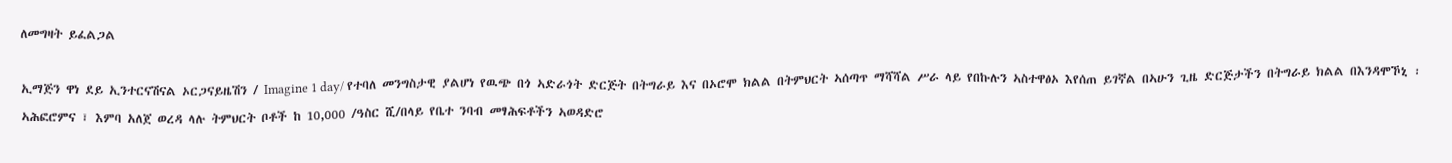ለመግዛት ይፈልጋል

ኢማጅን ዋነ ደይ ኢንተርናሽናል ኦርጋናይዜሽን / Imagine 1 day/ የተባለ መንግስታዊ ያልሆነ የዉጭ በጎ ኣድራጎት ድርጅት በትግራይ እና በኦሮሞ ክልል በትምህርት ኣሰጣጥ ማሻሻል ሥራ ላይ የበኩሉን ኣስተዋፅኦ እየሰጠ ይገኛል በኣሁን ጊዜ ድርጅታችን በትግራይ ክልል በእንዳሞኾኒ ፡ ኣሕፎሮምና ፣ እምባ አለጀ ወረዳ ላሉ ትምህርት ቦቶች ከ 10,000 /ዓስር ሺ/በላይ የቤተ ንባብ መፃሕፍቶችን ኣወዳድሮ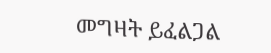መግዛት ይፈልጋል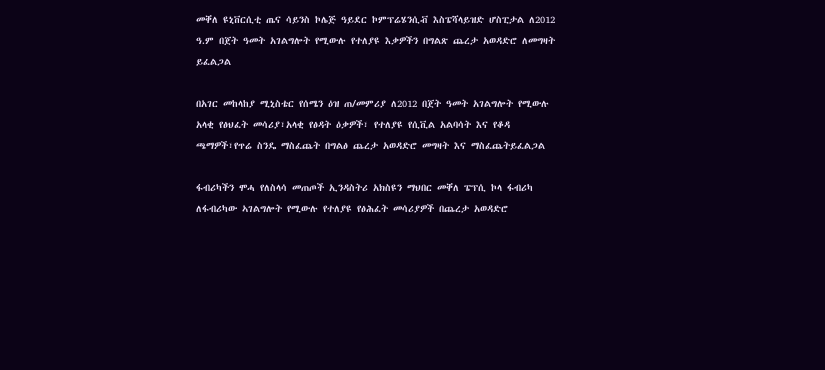መቐለ ዩኒቨርሲቲ ጤና ሳይንስ ኮሌጅ ዓይደር ኮምፕሬሄንሲቭ እስፔሻላይዝድ ሆስፒታል ለ2012 ዓ.ም በጀት ዓመት አገልግሎት የሚውሉ የተለያዩ እቃዎችን በግልጽ ጨረታ አወዳድሮ ለመግዛት ይፈልጋል

በአገር መከላከያ ሚኒስቴር የሰሜን ዕዝ ጠ/መምሪያ ለ2012 በጀት ዓመት አገልግሎት የሚውሉ አላቂ የፅህፈት መሳሪያ፣አላቂ የፅዳት ዕቃዎች፣ የተለያዩ የሲቪል አልባሳት እና የቆዳ ጫማዎች፣የጥሬ ስንዴ ማስፈጨት በግልፅ ጨረታ አወዳድሮ መግዛት እና ማስፈጨትይፈልጋል

ፋብሪካችን ሞሓ የለስላሳ መጠጦች ኢንዳስትሪ አክስዩን ማህበር መቐለ ፔፕሲ ኮላ ፋብሪካ ለፋብሪካው ኣገልግሎት የሚውሉ የተለያዩ የፅሕፈት መሳሪያዎች በጨረታ አወዳድሮ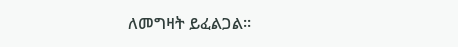ለመግዛት ይፈልጋል።